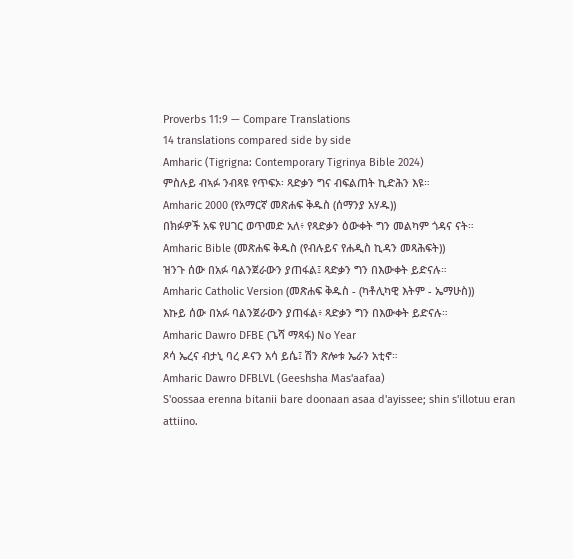Proverbs 11:9 — Compare Translations
14 translations compared side by side
Amharic (Tigrigna: Contemporary Tigrinya Bible 2024)
ምስሉይ ብኣፉ ንብጻዩ የጥፍኦ፡ ጻድቃን ግና ብፍልጠት ኪድሕን እዩ።
Amharic 2000 (የአማርኛ መጽሐፍ ቅዱስ (ሰማንያ አሃዱ))
በክፉዎች አፍ የሀገር ወጥመድ አለ፥ የጻድቃን ዕውቀት ግን መልካም ጎዳና ናት።
Amharic Bible (መጽሐፍ ቅዱስ (የብሉይና የሐዲስ ኪዳን መጻሕፍት))
ዝንጉ ሰው በአፉ ባልንጀራውን ያጠፋል፤ ጻድቃን ግን በእውቀት ይድናሉ።
Amharic Catholic Version (መጽሐፍ ቅዱስ - (ካቶሊካዊ እትም - ኤማሁስ))
እኩይ ሰው በአፉ ባልንጀራውን ያጠፋል፥ ጻድቃን ግን በእውቀት ይድናሉ።
Amharic Dawro DFBE (ጌሻ ማጻፋ) No Year
ጾሳ ኤረና ብታኒ ባረ ዶናን አሳ ይሴ፤ ሽን ጽሎቱ ኤራን አቲኖ።
Amharic Dawro DFBLVL (Geeshsha Mas'aafaa)
S'oossaa erenna bitanii bare doonaan asaa d'ayissee; shin s'illotuu eran attiino.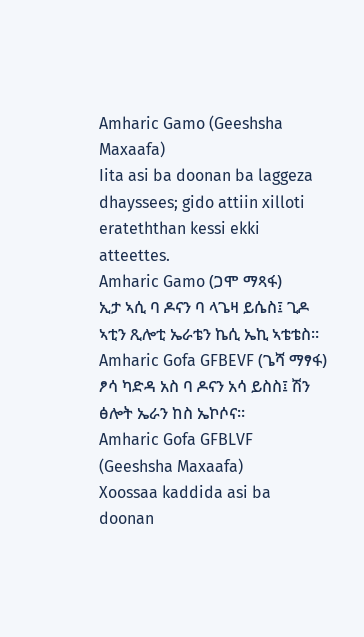Amharic Gamo (Geeshsha Maxaafa)
Iita asi ba doonan ba laggeza dhayssees; gido attiin xilloti erateththan kessi ekki atteettes.
Amharic Gamo (ጋሞ ማጻፋ)
ኢታ ኣሲ ባ ዶናን ባ ላጌዛ ይሴስ፤ ጊዶ ኣቲን ጺሎቲ ኤራቴን ኬሲ ኤኪ ኣቴቴስ።
Amharic Gofa GFBEVF (ጌሻ ማፃፋ)
ፆሳ ካድዳ አስ ባ ዶናን አሳ ይስስ፤ ሽን ፅሎት ኤራን ከስ ኤኮሶና።
Amharic Gofa GFBLVF (Geeshsha Maxaafa)
Xoossaa kaddida asi ba doonan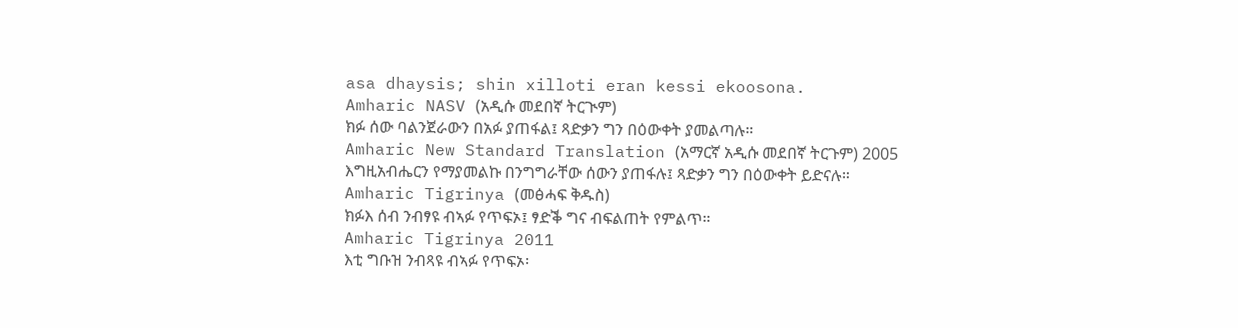asa dhaysis; shin xilloti eran kessi ekoosona.
Amharic NASV (አዲሱ መደበኛ ትርጒም)
ክፉ ሰው ባልንጀራውን በአፉ ያጠፋል፤ ጻድቃን ግን በዕውቀት ያመልጣሉ።
Amharic New Standard Translation (አማርኛ አዲሱ መደበኛ ትርጉም) 2005
እግዚአብሔርን የማያመልኩ በንግግራቸው ሰውን ያጠፋሉ፤ ጻድቃን ግን በዕውቀት ይድናሉ።
Amharic Tigrinya (መፅሓፍ ቅዱስ)
ክፉእ ሰብ ንብፃዩ ብኣፉ የጥፍኦ፤ ፃድቕ ግና ብፍልጠት የምልጥ።
Amharic Tigrinya 2011
እቲ ግቡዝ ንብጻዩ ብኣፉ የጥፍኦ፡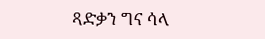ጻድቃን ግና ሳላ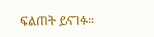ፍልጠት ይናገፉ።